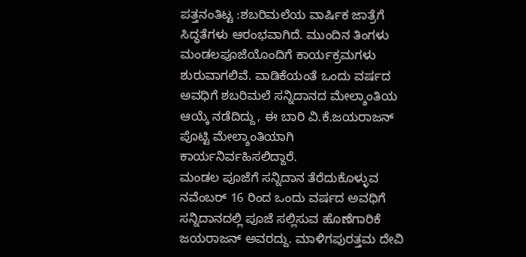ಪತ್ತನಂತಿಟ್ಟ :ಶಬರಿಮಲೆಯ ವಾರ್ಷಿಕ ಜಾತ್ರೆಗೆ ಸಿದ್ಧತೆಗಳು ಆರಂಭವಾಗಿದೆ. ಮುಂದಿನ ತಿಂಗಳು ಮಂಡಲಪೂಜೆಯೊಂದಿಗೆ ಕಾರ್ಯಕ್ರಮಗಳು ಶುರುವಾಗಲಿವೆ. ವಾಡಿಕೆಯಂತೆ ಒಂದು ವರ್ಷದ ಅವಧಿಗೆ ಶಬರಿಮಲೆ ಸನ್ನಿದಾನದ ಮೇಲ್ಶಾಂತಿಯ ಆಯ್ಕೆ ನಡೆದಿದ್ದು, ಈ ಬಾರಿ ವಿ.ಕೆ.ಜಯರಾಜನ್ ಪೊಟ್ಟಿ ಮೇಲ್ಶಾಂತಿಯಾಗಿ ಕಾರ್ಯನಿರ್ವಹಿಸಲಿದ್ದಾರೆ.
ಮಂಡಲ ಪೂಜೆಗೆ ಸನ್ನಿದಾನ ತೆರೆದುಕೊಳ್ಳುವ ನವೆಂಬರ್ 16 ರಿಂದ ಒಂದು ವರ್ಷದ ಅವಧಿಗೆ ಸನ್ನಿದಾನದಲ್ಲಿ ಪೂಜೆ ಸಲ್ಲಿಸುವ ಹೊಣೆಗಾರಿಕೆ ಜಯರಾಜನ್ ಅವರದ್ದು. ಮಾಳಿಗಪುರತ್ತಮ ದೇವಿ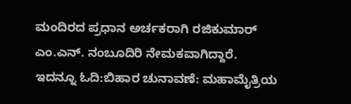ಮಂದಿರದ ಪ್ರಧಾನ ಅರ್ಚಕರಾಗಿ ರಜಿಕುಮಾರ್ ಎಂ.ಎನ್. ನಂಬೂದಿರಿ ನೇಮಕವಾಗಿದ್ದಾರೆ.
ಇದನ್ನೂ ಓದಿ:ಬಿಹಾರ ಚುನಾವಣೆ: ಮಹಾಮೈತ್ರಿಯ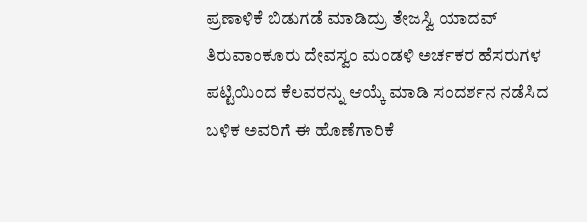ಪ್ರಣಾಳಿಕೆ ಬಿಡುಗಡೆ ಮಾಡಿದ್ರು ತೇಜಸ್ವಿ ಯಾದವ್
ತಿರುವಾಂಕೂರು ದೇವಸ್ವಂ ಮಂಡಳಿ ಅರ್ಚಕರ ಹೆಸರುಗಳ ಪಟ್ಟಿಯಿಂದ ಕೆಲವರನ್ನು ಆಯ್ಕೆ ಮಾಡಿ ಸಂದರ್ಶನ ನಡೆಸಿದ ಬಳಿಕ ಅವರಿಗೆ ಈ ಹೊಣೆಗಾರಿಕೆ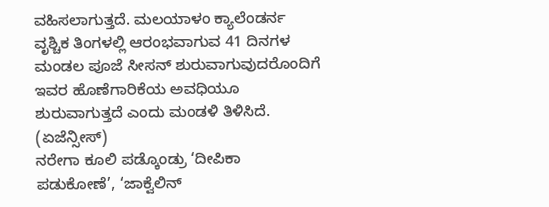ವಹಿಸಲಾಗುತ್ತದೆ. ಮಲಯಾಳಂ ಕ್ಯಾಲೆಂಡರ್ನ ವೃಶ್ಚಿಕ ತಿಂಗಳಲ್ಲಿ ಆರಂಭವಾಗುವ 41 ದಿನಗಳ ಮಂಡಲ ಪೂಜೆ ಸೀಸನ್ ಶುರುವಾಗುವುದರೊಂದಿಗೆ ಇವರ ಹೊಣೆಗಾರಿಕೆಯ ಅವಧಿಯೂ ಶುರುವಾಗುತ್ತದೆ ಎಂದು ಮಂಡಳಿ ತಿಳಿಸಿದೆ. (ಏಜೆನ್ಸೀಸ್)
ನರೇಗಾ ಕೂಲಿ ಪಡ್ಕೊಂಡ್ರು ‘ದೀಪಿಕಾ ಪಡುಕೋಣೆ’, ‘ಜಾಕ್ವೆಲಿನ್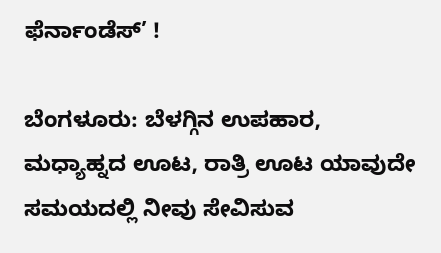ಫೆರ್ನಾಂಡೆಸ್’ !

ಬೆಂಗಳೂರು: ಬೆಳಗ್ಗಿನ ಉಪಹಾರ, ಮಧ್ಯಾಹ್ನದ ಊಟ, ರಾತ್ರಿ ಊಟ ಯಾವುದೇ ಸಮಯದಲ್ಲಿ ನೀವು ಸೇವಿಸುವ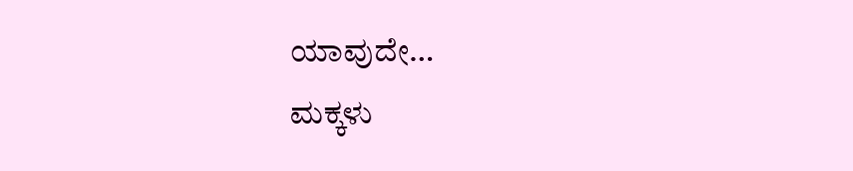ಯಾವುದೇ…
ಮಕ್ಕಳು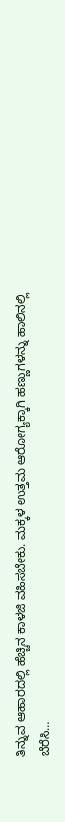ತಿನ್ನುವ ಆಹಾರದಲ್ಲಿ ಹೆಚ್ಚಿನ ಕಾಳಜಿ ವಹಿಸಬೇಕು. ಮಕ್ಕಳ ಉತ್ತಮ ಆರೋಗ್ಯಕ್ಕಾಗಿ ಹಣ್ಣುಗಳನ್ನು ಹಾಲಿನಲ್ಲಿ ಬೆರೆಸಿ…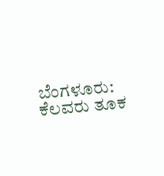ಬೆಂಗಳೂರು: ಕೆಲವರು ತೂಕ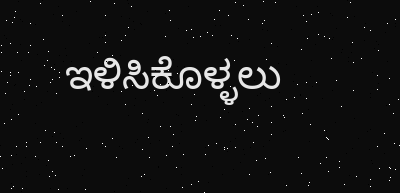ಇಳಿಸಿಕೊಳ್ಳಲು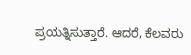ಪ್ರಯತ್ನಿಸುತ್ತಾರೆ. ಆದರೆ, ಕೆಲವರು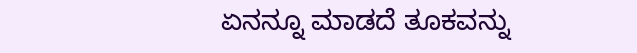ಏನನ್ನೂ ಮಾಡದೆ ತೂಕವನ್ನು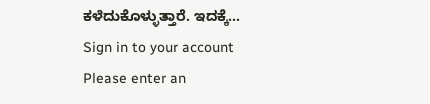ಕಳೆದುಕೊಳ್ಳುತ್ತಾರೆ. ಇದಕ್ಕೆ…
Sign in to your account
Please enter an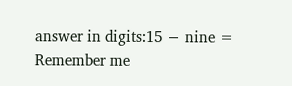answer in digits:15 − nine =
Remember me